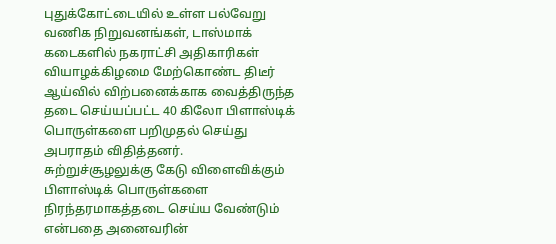புதுக்கோட்டையில் உள்ள பல்வேறு வணிக நிறுவனங்கள், டாஸ்மாக் கடைகளில் நகராட்சி அதிகாரிகள் வியாழக்கிழமை மேற்கொண்ட திடீர் ஆய்வில் விற்பனைக்காக வைத்திருந்த தடை செய்யப்பட்ட 40 கிலோ பிளாஸ்டிக் பொருள்களை பறிமுதல் செய்து அபராதம் விதித்தனர்.
சுற்றுச்சூழலுக்கு கேடு விளைவிக்கும் பிளாஸ்டிக் பொருள்களை நிரந்தரமாகத்தடை செய்ய வேண்டும் என்பதை அனைவரின்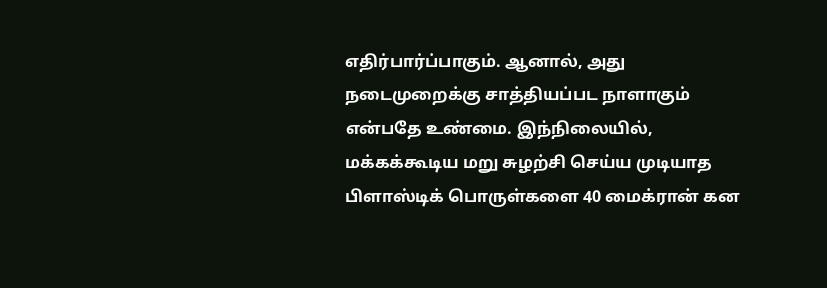எதிர்பார்ப்பாகும். ஆனால், அது நடைமுறைக்கு சாத்தியப்பட நாளாகும் என்பதே உண்மை. இந்நிலையில், மக்கக்கூடிய மறு சுழற்சி செய்ய முடியாத பிளாஸ்டிக் பொருள்களை 40 மைக்ரான் கன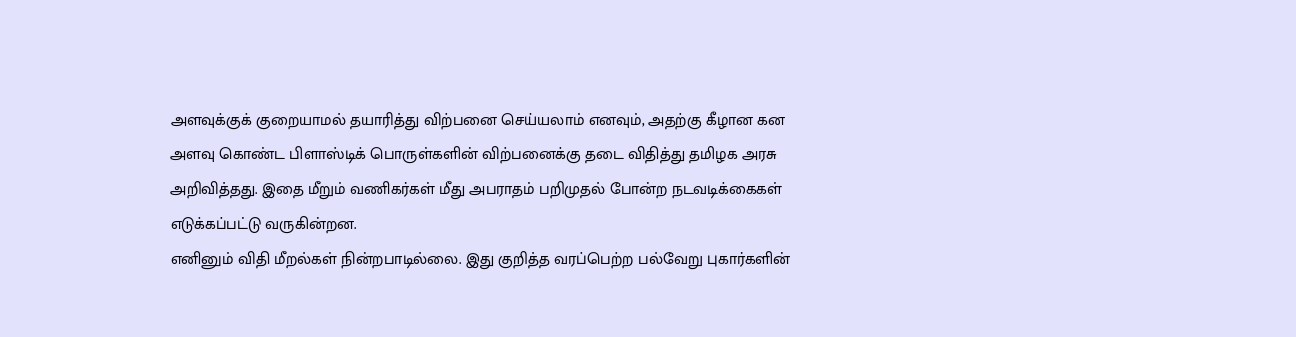அளவுக்குக் குறையாமல் தயாரித்து விற்பனை செய்யலாம் எனவும், அதற்கு கீழான கன அளவு கொண்ட பிளாஸ்டிக் பொருள்களின் விற்பனைக்கு தடை விதித்து தமிழக அரசு அறிவித்தது. இதை மீறும் வணிகர்கள் மீது அபராதம் பறிமுதல் போன்ற நடவடிக்கைகள் எடுக்கப்பட்டு வருகின்றன.
எனினும் விதி மீறல்கள் நின்றபாடில்லை. இது குறித்த வரப்பெற்ற பல்வேறு புகார்களின்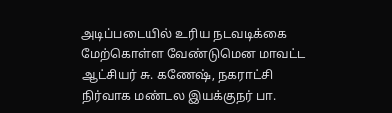அடிப்படையில் உரிய நடவடிக்கை மேற்கொள்ள வேண்டுமென மாவட்ட ஆட்சியர் சு. கணேஷ், நகராட்சி நிர்வாக மண்டல இயக்குநர் பா.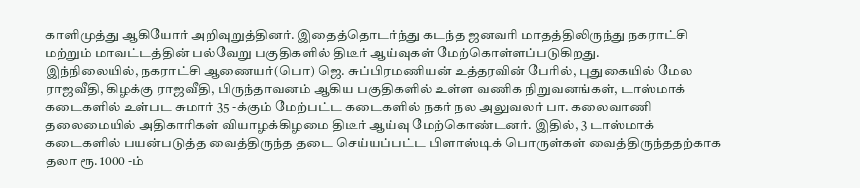காளிமுத்து ஆகியோர் அறிவுறுத்தினர். இதைத்தொடர்ந்து கடந்த ஜனவரி மாதத்திலிருந்து நகராட்சி மற்றும் மாவட்டத்தின் பல்வேறு பகுதிகளில் திடீர் ஆய்வுகள் மேற்கொள்ளப்படுகிறது.
இந்நிலையில், நகராட்சி ஆணையர்(பொ) ஜெ. சுப்பிரமணியன் உத்தரவின் பேரில், புதுகையில் மேல ராஜவீதி, கிழக்கு ராஜவீதி, பிருந்தாவனம் ஆகிய பகுதிகளில் உள்ள வணிக நிறுவனங்கள், டாஸ்மாக் கடைகளில் உள்பட சுமார் 35 -க்கும் மேற்பட்ட கடைகளில் நகர் நல அலுவலர் பா. கலைவாணி தலைமையில் அதிகாரிகள் வியாழக்கிழமை திடீர் ஆய்வு மேற்கொண்டனர். இதில், 3 டாஸ்மாக் கடைகளில் பயன்படுத்த வைத்திருந்த தடை செய்யப்பட்ட பிளாஸ்டிக் பொருள்கள் வைத்திருந்ததற்காக தலா ரூ. 1000 -ம்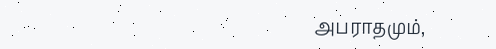அபராதமும்,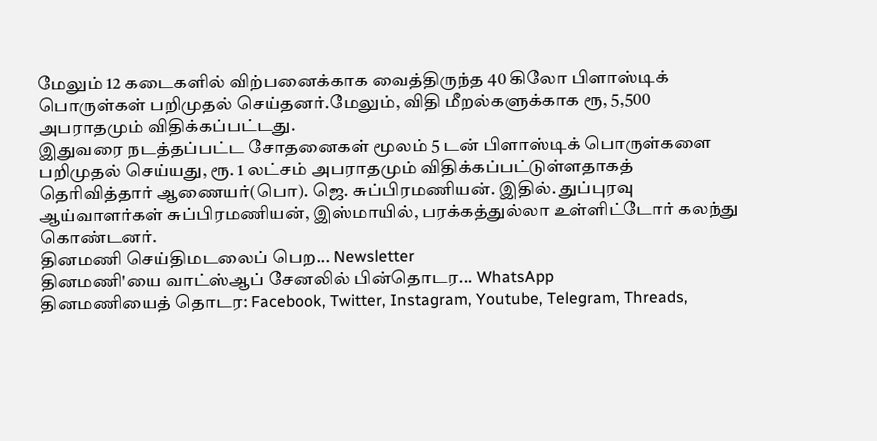மேலும் 12 கடைகளில் விற்பனைக்காக வைத்திருந்த 40 கிலோ பிளாஸ்டிக் பொருள்கள் பறிமுதல் செய்தனர்.மேலும், விதி மீறல்களுக்காக ரூ, 5,500 அபராதமும் விதிக்கப்பட்டது.
இதுவரை நடத்தப்பட்ட சோதனைகள் மூலம் 5 டன் பிளாஸ்டிக் பொருள்களை பறிமுதல் செய்யது, ரூ. 1 லட்சம் அபராதமும் விதிக்கப்பட்டுள்ளதாகத் தெரிவித்தார் ஆணையர்(பொ). ஜெ. சுப்பிரமணியன். இதில். துப்புரவு ஆய்வாளர்கள் சுப்பிரமணியன், இஸ்மாயில், பரக்கத்துல்லா உள்ளிட்டோர் கலந்து கொண்டனர்.
தினமணி செய்திமடலைப் பெற... Newsletter
தினமணி'யை வாட்ஸ்ஆப் சேனலில் பின்தொடர... WhatsApp
தினமணியைத் தொடர: Facebook, Twitter, Instagram, Youtube, Telegram, Threads,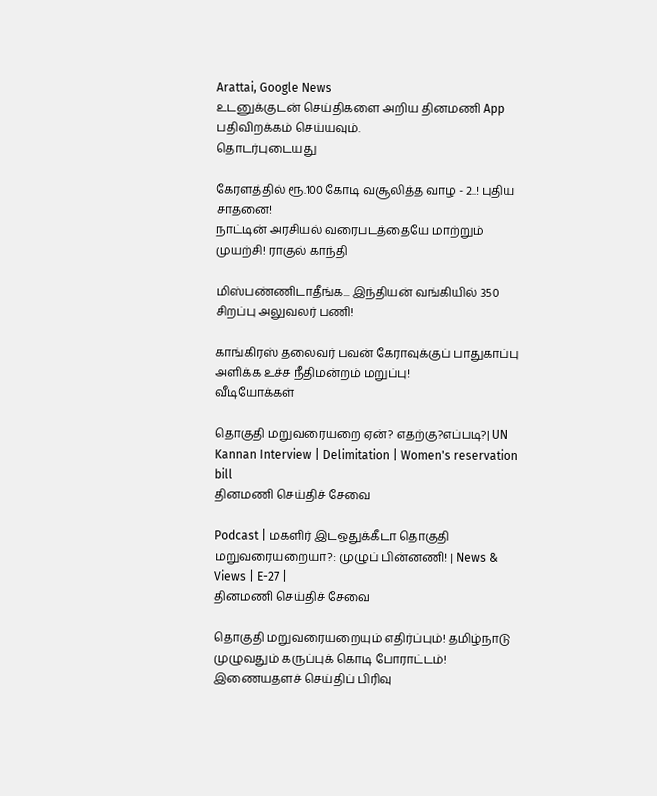Arattai, Google News
உடனுக்குடன் செய்திகளை அறிய தினமணி App பதிவிறக்கம் செய்யவும்.
தொடர்புடையது

கேரளத்தில் ரூ.100 கோடி வசூலித்த வாழ - 2..! புதிய சாதனை!
நாட்டின் அரசியல் வரைபடத்தையே மாற்றும் முயற்சி! ராகுல் காந்தி

மிஸ்பண்ணிடாதீங்க... இந்தியன் வங்கியில் 350 சிறப்பு அலுவலர் பணி!

காங்கிரஸ் தலைவர் பவன் கேராவுக்குப் பாதுகாப்பு அளிக்க உச்ச நீதிமன்றம் மறுப்பு!
வீடியோக்கள்

தொகுதி மறுவரையறை ஏன்? எதற்கு?எப்படி?| UN Kannan Interview | Delimitation | Women's reservation bill
தினமணி செய்திச் சேவை

Podcast | மகளிர் இடஒதுக்கீடா தொகுதி மறுவரையறையா?: முழுப் பின்னணி! | News & Views | E-27 |
தினமணி செய்திச் சேவை

தொகுதி மறுவரையறையும் எதிர்ப்பும்! தமிழ்நாடு முழுவதும் கருப்புக் கொடி போராட்டம்!
இணையதளச் செய்திப் பிரிவு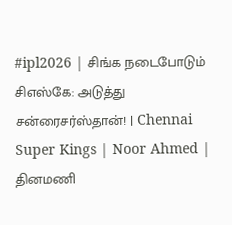#ipl2026 | சிங்க நடைபோடும் சிஎஸ்கே: அடுத்து சன்ரைசர்ஸ்தான்! | Chennai Super Kings | Noor Ahmed |
தினமணி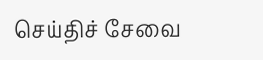செய்திச் சேவை